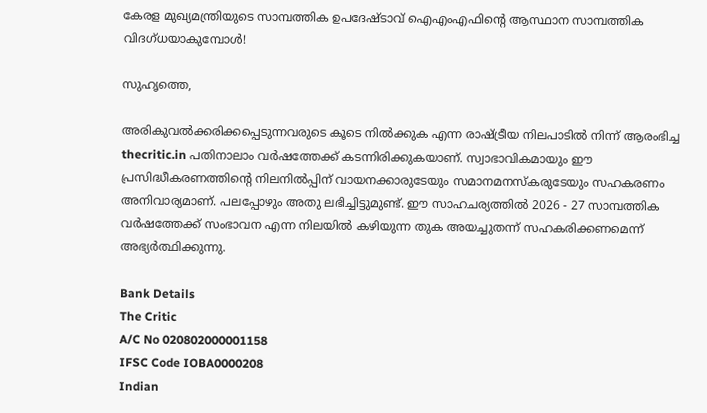കേരള മുഖ്യമന്ത്രിയുടെ സാമ്പത്തിക ഉപദേഷ്ടാവ് ഐഎംഎഫിന്റെ ആസ്ഥാന സാമ്പത്തിക വിദഗ്ധയാകുമ്പോള്‍!

സുഹൃത്തെ,

അരികുവല്‍ക്കരിക്കപ്പെടുന്നവരുടെ കൂടെ നില്‍ക്കുക എന്ന രാഷ്ട്രീയ നിലപാടില്‍ നിന്ന് ആരംഭിച്ച thecritic.in പതിനാലാം വര്‍ഷത്തേക്ക് കടന്നിരിക്കുകയാണ്. സ്വാഭാവികമായും ഈ പ്രസിദ്ധീകരണത്തിന്റെ നിലനില്‍പ്പിന് വായനക്കാരുടേയും സമാനമനസ്‌കരുടേയും സഹകരണം അനിവാര്യമാണ്. പലപ്പോഴും അതു ലഭിച്ചിട്ടുമുണ്ട്. ഈ സാഹചര്യത്തില്‍ 2026 - 27 സാമ്പത്തിക വര്‍ഷത്തേക്ക് സംഭാവന എന്ന നിലയില്‍ കഴിയുന്ന തുക അയച്ചുതന്ന് സഹകരിക്കണമെന്ന് അഭ്യര്‍ത്ഥിക്കുന്നു.

Bank Details
The Critic
A/C No 020802000001158
IFSC Code IOBA0000208
Indian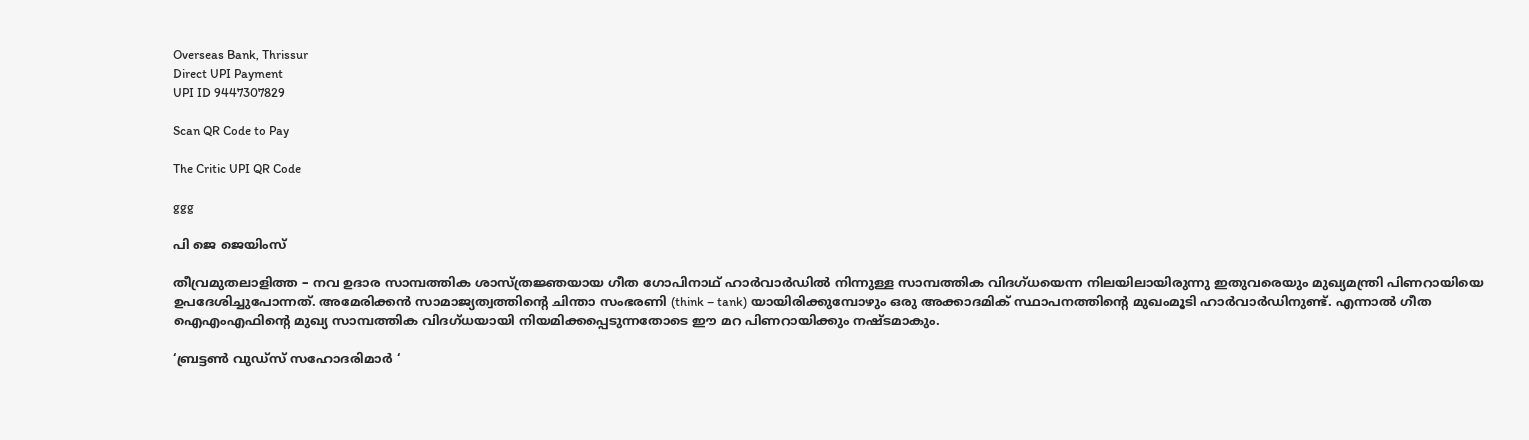Overseas Bank, Thrissur
Direct UPI Payment
UPI ID 9447307829

Scan QR Code to Pay

The Critic UPI QR Code

ggg

പി ജെ ജെയിംസ്

തീവ്രമുതലാളിത്ത – നവ ഉദാര സാമ്പത്തിക ശാസ്ത്രജ്ഞയായ ഗീത ഗോപിനാഥ് ഹാര്‍വാര്‍ഡില്‍ നിന്നുള്ള സാമ്പത്തിക വിദഗ്ധയെന്ന നിലയിലായിരുന്നു ഇതുവരെയും മുഖ്യമന്ത്രി പിണറായിയെ ഉപദേശിച്ചുപോന്നത്. അമേരിക്കന്‍ സാമാജ്യത്വത്തിന്റെ ചിന്താ സംഭരണി (think – tank) യായിരിക്കുമ്പോഴും ഒരു അക്കാദമിക് സ്ഥാപനത്തിന്റെ മുഖംമൂടി ഹാര്‍വാര്‍ഡിനുണ്ട്. എന്നാല്‍ ഗീത ഐഎംഎഫിന്റെ മുഖ്യ സാമ്പത്തിക വിദഗ്ധയായി നിയമിക്കപ്പെടുന്നതോടെ ഈ മറ പിണറായിക്കും നഷ്ടമാകും.

‘ബ്രട്ടണ്‍ വുഡ്‌സ് സഹോദരിമാര്‍ ‘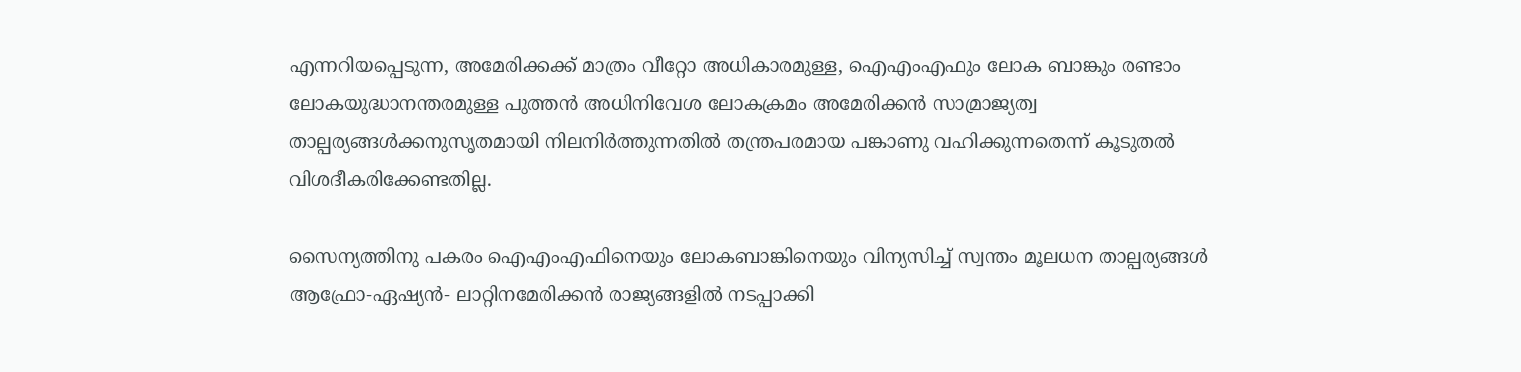എന്നറിയപ്പെടുന്ന, അമേരിക്കക്ക് മാത്രം വീറ്റോ അധികാരമുള്ള, ഐഎംഎഫും ലോക ബാങ്കും രണ്ടാം ലോകയുദ്ധാനന്തരമുള്ള പുത്തന്‍ അധിനിവേശ ലോകക്രമം അമേരിക്കന്‍ സാമ്രാജ്യത്വ താല്പര്യങ്ങള്‍ക്കനുസൃതമായി നിലനിര്‍ത്തുന്നതില്‍ തന്ത്രപരമായ പങ്കാണു വഹിക്കുന്നതെന്ന് കൂടുതല്‍ വിശദീകരിക്കേണ്ടതില്ല.

സൈന്യത്തിനു പകരം ഐഎംഎഫിനെയും ലോകബാങ്കിനെയും വിന്യസിച്ച് സ്വന്തം മൂലധന താല്പര്യങ്ങള്‍ ആഫ്രോ-ഏഷ്യന്‍- ലാറ്റിനമേരിക്കന്‍ രാജ്യങ്ങളില്‍ നടപ്പാക്കി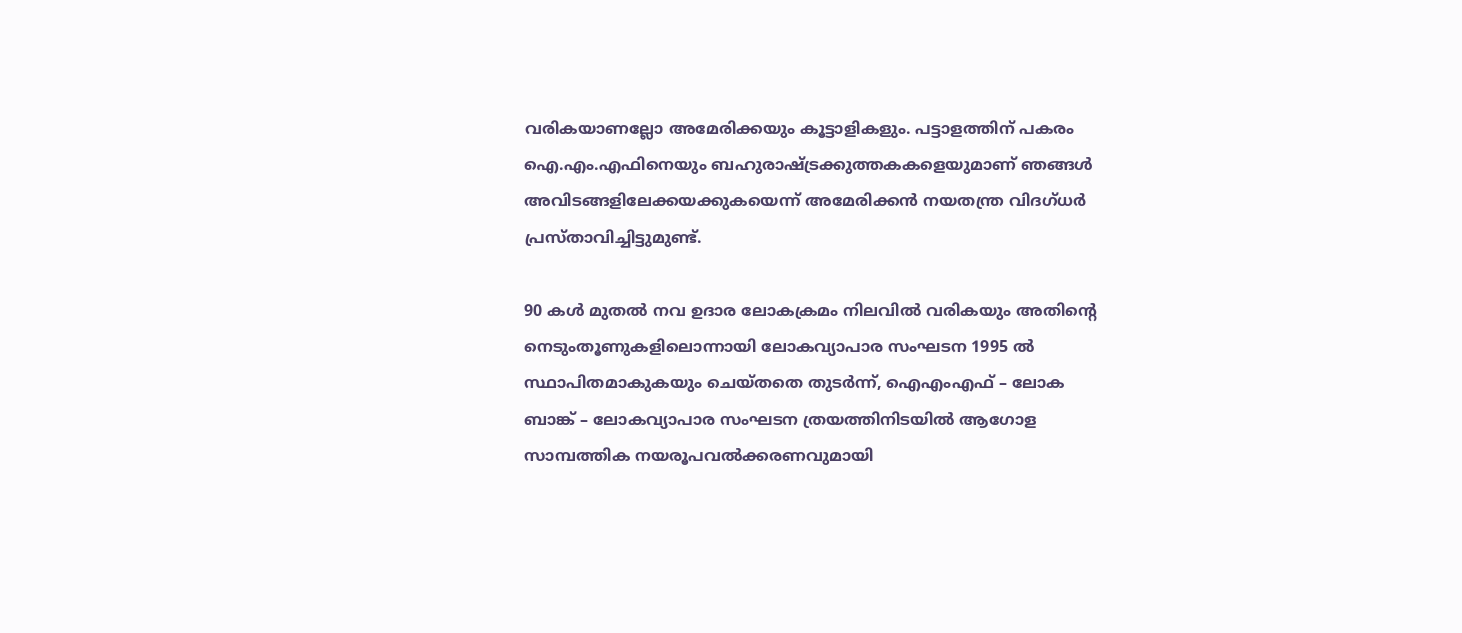വരികയാണല്ലോ അമേരിക്കയും കൂട്ടാളികളും. പട്ടാളത്തിന് പകരം ഐ.എം.എഫിനെയും ബഹുരാഷ്ട്രക്കുത്തകകളെയുമാണ് ഞങ്ങള്‍ അവിടങ്ങളിലേക്കയക്കുകയെന്ന് അമേരിക്കന്‍ നയതന്ത്ര വിദഗ്ധര്‍ പ്രസ്താവിച്ചിട്ടുമുണ്ട്.

90 കള്‍ മുതല്‍ നവ ഉദാര ലോകക്രമം നിലവില്‍ വരികയും അതിന്റെ നെടുംതൂണുകളിലൊന്നായി ലോകവ്യാപാര സംഘടന 1995 ല്‍ സ്ഥാപിതമാകുകയും ചെയ്തതെ തുടര്‍ന്ന്, ഐഎംഎഫ് – ലോക ബാങ്ക് – ലോകവ്യാപാര സംഘടന ത്രയത്തിനിടയില്‍ ആഗോള സാമ്പത്തിക നയരൂപവല്‍ക്കരണവുമായി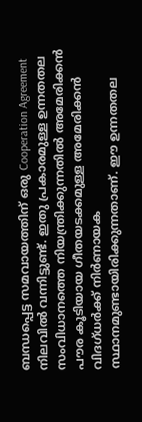ബന്ധപ്പെട്ട സമവായത്തിന് ഒരു Cooperation Agreement നിലവില്‍ വന്നിട്ടുണ്ട്. ഇതു പ്രകാരമുള്ള ഉന്നതതല സംവിധാനത്തെ നിയന്ത്രിക്കുന്നതില്‍ അമേരിക്കന്‍ പൗര കൂടിയായ ഗീതയടക്കമുള്ള അമേരിക്കന്‍ വിദഗ്ധര്‍ക്ക് നിര്‍ണായക സ്ഥാനമുണ്ടായിരിക്കുന്നതാണ്. ഈ ഉന്നതതല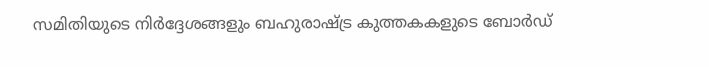സമിതിയുടെ നിര്‍ദ്ദേശങ്ങളും ബഹുരാഷ്ട്ര കുത്തകകളുടെ ബോര്‍ഡ്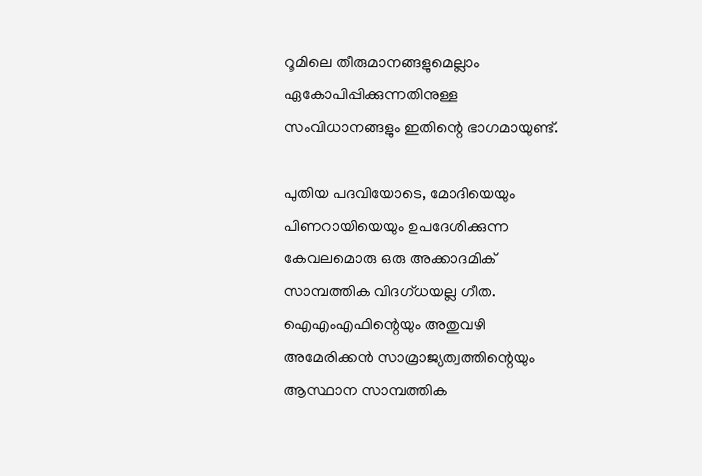റൂമിലെ തീരുമാനങ്ങളുമെല്ലാം ഏകോപിപ്പിക്കുന്നതിനുള്ള സംവിധാനങ്ങളും ഇതിന്റെ ഭാഗമായുണ്ട്.

പുതിയ പദവിയോടെ, മോദിയെയും പിണറായിയെയും ഉപദേശിക്കുന്ന കേവലമൊരു ഒരു അക്കാദമിക് സാമ്പത്തിക വിദഗ്ധയല്ല ഗീത. ഐഎംഎഫിന്റെയും അതുവഴി അമേരിക്കന്‍ സാമ്രാജ്യത്വത്തിന്റെയും ആസ്ഥാന സാമ്പത്തിക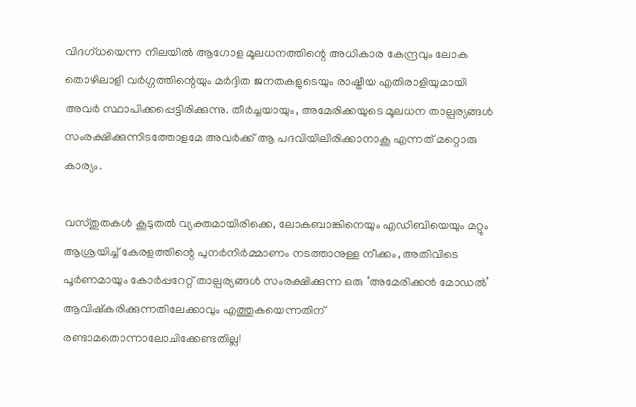വിദഗ്ധയെന്ന നിലയില്‍ ആഗോള മൂലധനത്തിന്റെ അധികാര കേന്ദ്രവും ലോക തൊഴിലാളി വര്‍ഗ്ഗത്തിന്റെയും മര്‍ദ്ദിത ജനതകളുടെയും രാഷ്ട്രീയ എതിരാളിയുമായി അവര്‍ സ്ഥാപിക്കപ്പെട്ടിരിക്കുന്നു. തീര്‍ച്ചയായും, അമേരിക്കയുടെ മൂലധന താല്പര്യങ്ങള്‍ സംരക്ഷിക്കുന്നിടത്തോളമേ അവര്‍ക്ക് ആ പദവിയിലിരിക്കാനാകൂ എന്നത് മറ്റൊരു കാര്യം.

വസ്തുതകള്‍ കൂടുതല്‍ വ്യക്തമായിരിക്കെ, ലോകബാങ്കിനെയും എഡിബിയെയും മറ്റും ആശ്രയിച്ച് കേരളത്തിന്റെ പുനര്‍നിര്‍മ്മാണം നടത്താനുള്ള നീക്കം, അതിവിടെ പൂര്‍ണമായും കോര്‍പ്പറേറ്റ് താല്പര്യങ്ങള്‍ സംരക്ഷിക്കുന്ന ഒരു ‘അമേരിക്കന്‍ മോഡല്‍’ ആവിഷ്‌കരിക്കുന്നതിലേക്കാവും എത്തുകയെന്നതിന് രണ്ടാമതൊന്നാലോചിക്കേണ്ടതില്ല!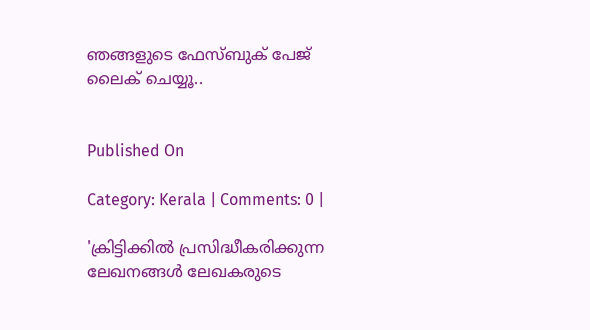ഞങ്ങളുടെ ഫേസ്ബുക് പേജ് ലൈക് ചെയ്യൂ..


Published On

Category: Kerala | Comments: 0 |

'ക്രിട്ടിക്കില്‍ പ്രസിദ്ധീകരിക്കുന്ന ലേഖനങ്ങള്‍ ലേഖകരുടെ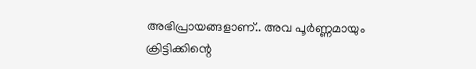അഭിപ്രായങ്ങളാണ്.. അവ പൂര്‍ണ്ണമായും ക്രിട്ടിക്കിന്റെ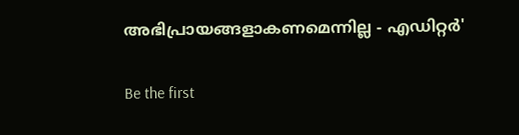അഭിപ്രായങ്ങളാകണമെന്നില്ല - എഡിറ്റര്‍'

Be the first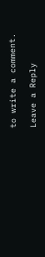to write a comment.

Leave a Reply